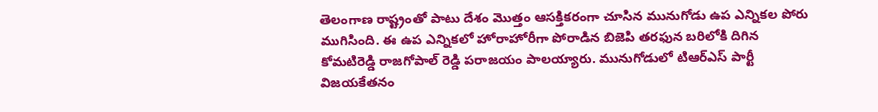తెలంగాణ రాష్ట్రంతో పాటు దేశం మొత్తం ఆసక్తికరంగా చూసిన మునుగోడు ఉప ఎన్నికల పోరు ముగిసింది. ఈ ఉప ఎన్నికలో హోరాహోరీగా పోరాడిన బిజెపి తరఫున బరిలోకి దిగిన కోమటిరెడ్డి రాజగోపాల్ రెడ్డి పరాజయం పాలయ్యారు. మునుగోడులో టిఆర్ఎస్ పార్టీ విజయకేతనం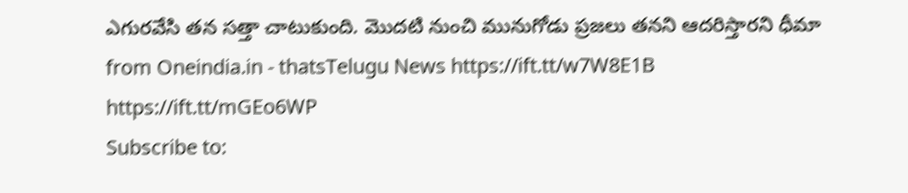ఎగురవేసి తన సత్తా చాటుకుంది. మొదటి నుంచి మునుగోడు ప్రజలు తనని ఆదరిస్తారని ధీమా
from Oneindia.in - thatsTelugu News https://ift.tt/w7W8E1B
https://ift.tt/mGEo6WP
Subscribe to: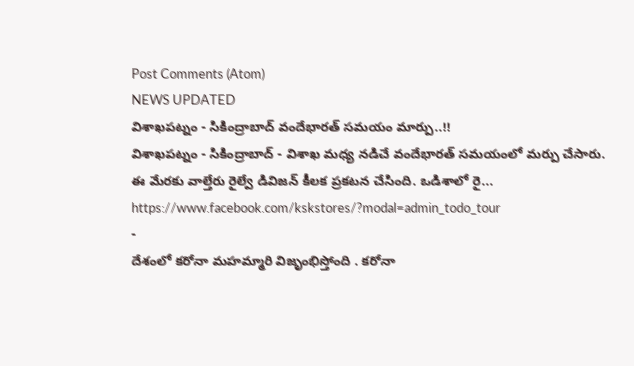Post Comments (Atom)
NEWS UPDATED
విశాఖపట్నం - సికింద్రాబాద్ వందేభారత్ సమయం మార్పు..!!
విశాఖపట్నం - సికింద్రాబాద్ - విశాఖ మధ్య నడిచే వందేభారత్ సమయంలో మర్పు చేసారు. ఈ మేరకు వాల్తేరు రైల్వే డివిజన్ కీలక ప్రకటన చేసింది. ఒడిశాలో రై...
https://www.facebook.com/kskstores/?modal=admin_todo_tour
-
దేశంలో కరోనా మహమ్మారి విజృంభిస్తోంది . కరోనా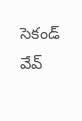సెకండ్ వేవ్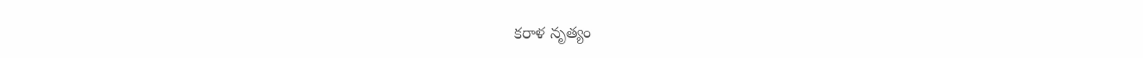కరాళ నృత్యం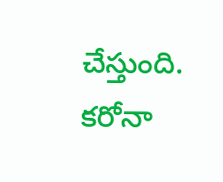చేస్తుంది. కరోనా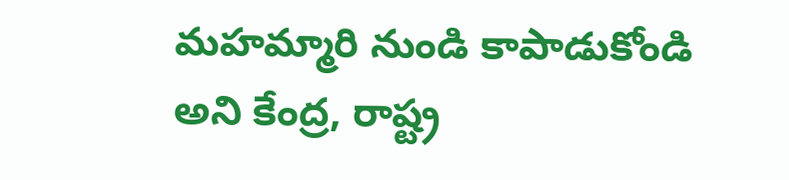మహమ్మారి నుండి కాపాడుకోండి అని కేంద్ర, రాష్ట్ర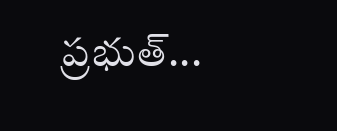ప్రభుత్...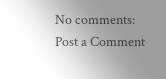No comments:
Post a Comment